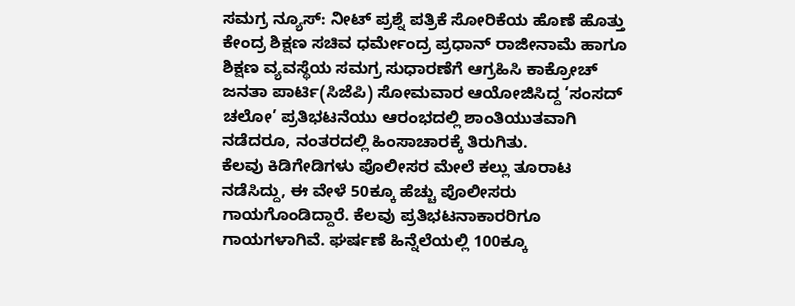ಸಮಗ್ರ ನ್ಯೂಸ್: ನೀಟ್ ಪ್ರಶ್ನೆ ಪತ್ರಿಕೆ ಸೋರಿಕೆಯ ಹೊಣೆ ಹೊತ್ತು ಕೇಂದ್ರ ಶಿಕ್ಷಣ ಸಚಿವ ಧರ್ಮೇಂದ್ರ ಪ್ರಧಾನ್ ರಾಜೀನಾಮೆ ಹಾಗೂ ಶಿಕ್ಷಣ ವ್ಯವಸ್ಥೆಯ ಸಮಗ್ರ ಸುಧಾರಣೆಗೆ ಆಗ್ರಹಿಸಿ ಕಾಕ್ರೋಚ್ ಜನತಾ ಪಾರ್ಟಿ(ಸಿಜೆಪಿ) ಸೋಮವಾರ ಆಯೋಜಿಸಿದ್ದ ‘ಸಂಸದ್ ಚಲೋ’ ಪ್ರತಿಭಟನೆಯು ಆರಂಭದಲ್ಲಿ ಶಾಂತಿಯುತವಾಗಿ ನಡೆದರೂ, ನಂತರದಲ್ಲಿ ಹಿಂಸಾಚಾರಕ್ಕೆ ತಿರುಗಿತು.
ಕೆಲವು ಕಿಡಿಗೇಡಿಗಳು ಪೊಲೀಸರ ಮೇಲೆ ಕಲ್ಲು ತೂರಾಟ ನಡೆಸಿದ್ದು, ಈ ವೇಳೆ 50ಕ್ಕೂ ಹೆಚ್ಚು ಪೊಲೀಸರು ಗಾಯಗೊಂಡಿದ್ದಾರೆ. ಕೆಲವು ಪ್ರತಿಭಟನಾಕಾರರಿಗೂ ಗಾಯಗಳಾಗಿವೆ. ಘರ್ಷಣೆ ಹಿನ್ನೆಲೆಯಲ್ಲಿ 100ಕ್ಕೂ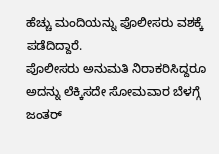ಹೆಚ್ಚು ಮಂದಿಯನ್ನು ಪೊಲೀಸರು ವಶಕ್ಕೆ ಪಡೆದಿದ್ದಾರೆ.
ಪೊಲೀಸರು ಅನುಮತಿ ನಿರಾಕರಿಸಿದ್ದರೂ ಅದನ್ನು ಲೆಕ್ಕಿಸದೇ ಸೋಮವಾರ ಬೆಳಗ್ಗೆ ಜಂತರ್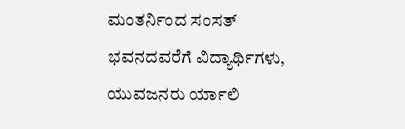ಮಂತರ್ನಿಂದ ಸಂಸತ್ ಭವನದವರೆಗೆ ವಿದ್ಯಾರ್ಥಿಗಳು, ಯುವಜನರು ರ್ಯಾಲಿ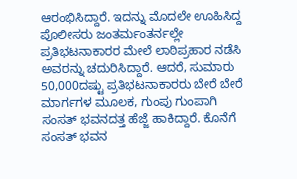ಆರಂಭಿಸಿದ್ದಾರೆ. ಇದನ್ನು ಮೊದಲೇ ಊಹಿಸಿದ್ದ ಪೊಲೀಸರು ಜಂತರ್ಮಂತರ್ನಲ್ಲೇ ಪ್ರತಿಭಟನಾಕಾರರ ಮೇಲೆ ಲಾಠಿಪ್ರಹಾರ ನಡೆಸಿ ಅವರನ್ನು ಚದುರಿಸಿದ್ದಾರೆ. ಆದರೆ, ಸುಮಾರು 50,000ದಷ್ಟು ಪ್ರತಿಭಟನಾಕಾರರು ಬೇರೆ ಬೇರೆ ಮಾರ್ಗಗಳ ಮೂಲಕ, ಗುಂಪು ಗುಂಪಾಗಿ ಸಂಸತ್ ಭವನದತ್ತ ಹೆಜ್ಜೆ ಹಾಕಿದ್ದಾರೆ. ಕೊನೆಗೆ ಸಂಸತ್ ಭವನ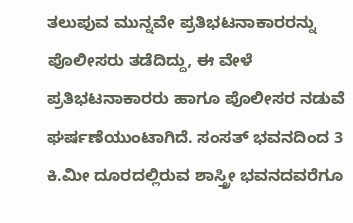ತಲುಪುವ ಮುನ್ನವೇ ಪ್ರತಿಭಟನಾಕಾರರನ್ನು ಪೊಲೀಸರು ತಡೆದಿದ್ದು, ಈ ವೇಳೆ ಪ್ರತಿಭಟನಾಕಾರರು ಹಾಗೂ ಪೊಲೀಸರ ನಡುವೆ ಘರ್ಷಣೆಯುಂಟಾಗಿದೆ. ಸಂಸತ್ ಭವನದಿಂದ 3 ಕಿ.ಮೀ ದೂರದಲ್ಲಿರುವ ಶಾಸ್ತ್ರೀ ಭವನದವರೆಗೂ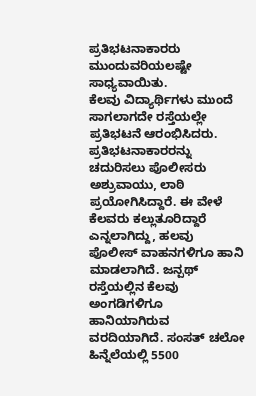ಪ್ರತಿಭಟನಾಕಾರರು ಮುಂದುವರಿಯಲಷ್ಟೇ ಸಾಧ್ಯವಾಯಿತು.
ಕೆಲವು ವಿದ್ಯಾರ್ಥಿಗಳು ಮುಂದೆ ಸಾಗಲಾಗದೇ ರಸ್ತೆಯಲ್ಲೇ ಪ್ರತಿಭಟನೆ ಆರಂಭಿಸಿದರು. ಪ್ರತಿಭಟನಾಕಾರರನ್ನು ಚದುರಿಸಲು ಪೊಲೀಸರು ಅಶ್ರುವಾಯು, ಲಾಠಿ ಪ್ರಯೋಗಿಸಿದ್ದಾರೆ. ಈ ವೇಳೆ ಕೆಲವರು ಕಲ್ಲುತೂರಿದ್ದಾರೆ ಎನ್ನಲಾಗಿದ್ದು, ಹಲವು ಪೊಲೀಸ್ ವಾಹನಗಳಿಗೂ ಹಾನಿ ಮಾಡಲಾಗಿದೆ. ಜನ್ಪಥ್ ರಸ್ತೆಯಲ್ಲಿನ ಕೆಲವು ಅಂಗಡಿಗಳಿಗೂ ಹಾನಿಯಾಗಿರುವ ವರದಿಯಾಗಿದೆ. ಸಂಸತ್ ಚಲೋ ಹಿನ್ನೆಲೆಯಲ್ಲಿ 5500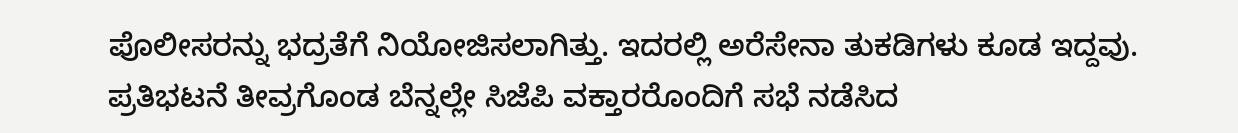ಪೊಲೀಸರನ್ನು ಭದ್ರತೆಗೆ ನಿಯೋಜಿಸಲಾಗಿತ್ತು. ಇದರಲ್ಲಿ ಅರೆಸೇನಾ ತುಕಡಿಗಳು ಕೂಡ ಇದ್ದವು.
ಪ್ರತಿಭಟನೆ ತೀವ್ರಗೊಂಡ ಬೆನ್ನಲ್ಲೇ ಸಿಜೆಪಿ ವಕ್ತಾರರೊಂದಿಗೆ ಸಭೆ ನಡೆಸಿದ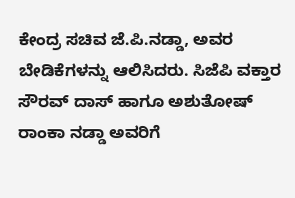ಕೇಂದ್ರ ಸಚಿವ ಜೆ.ಪಿ.ನಡ್ಡಾ, ಅವರ ಬೇಡಿಕೆಗಳನ್ನು ಆಲಿಸಿದರು. ಸಿಜೆಪಿ ವಕ್ತಾರ ಸೌರವ್ ದಾಸ್ ಹಾಗೂ ಅಶುತೋಷ್ ರಾಂಕಾ ನಡ್ಡಾ ಅವರಿಗೆ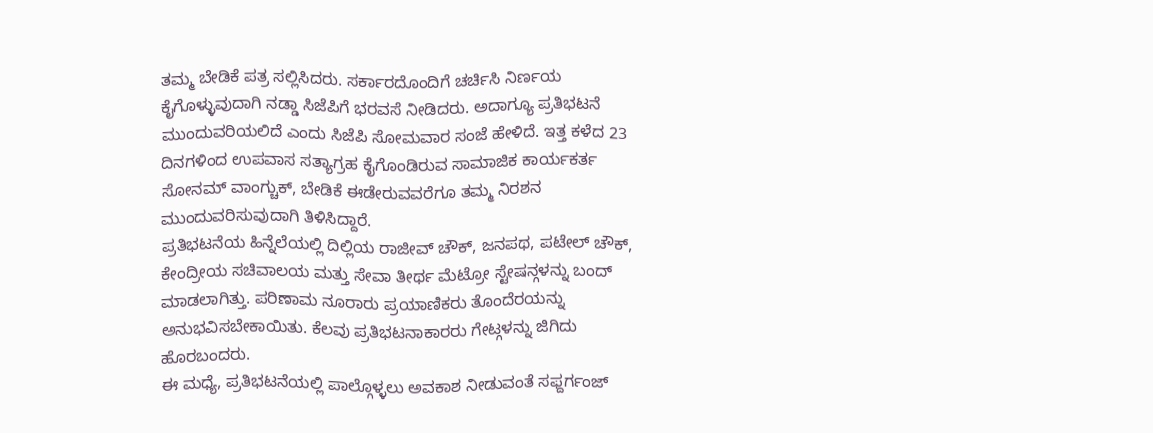ತಮ್ಮ ಬೇಡಿಕೆ ಪತ್ರ ಸಲ್ಲಿಸಿದರು. ಸರ್ಕಾರದೊಂದಿಗೆ ಚರ್ಚಿಸಿ ನಿರ್ಣಯ ಕೈಗೊಳ್ಳುವುದಾಗಿ ನಡ್ಡಾ ಸಿಜೆಪಿಗೆ ಭರವಸೆ ನೀಡಿದರು. ಅದಾಗ್ಯೂ ಪ್ರತಿಭಟನೆ ಮುಂದುವರಿಯಲಿದೆ ಎಂದು ಸಿಜೆಪಿ ಸೋಮವಾರ ಸಂಜೆ ಹೇಳಿದೆ. ಇತ್ತ ಕಳೆದ 23 ದಿನಗಳಿಂದ ಉಪವಾಸ ಸತ್ಯಾಗ್ರಹ ಕೈಗೊಂಡಿರುವ ಸಾಮಾಜಿಕ ಕಾರ್ಯಕರ್ತ ಸೋನಮ್ ವಾಂಗ್ಚುಕ್, ಬೇಡಿಕೆ ಈಡೇರುವವರೆಗೂ ತಮ್ಮ ನಿರಶನ ಮುಂದುವರಿಸುವುದಾಗಿ ತಿಳಿಸಿದ್ದಾರೆ.
ಪ್ರತಿಭಟನೆಯ ಹಿನ್ನೆಲೆಯಲ್ಲಿ ದಿಲ್ಲಿಯ ರಾಜೀವ್ ಚೌಕ್, ಜನಪಥ, ಪಟೇಲ್ ಚೌಕ್, ಕೇಂದ್ರೀಯ ಸಚಿವಾಲಯ ಮತ್ತು ಸೇವಾ ತೀರ್ಥ ಮೆಟ್ರೋ ಸ್ಟೇಷನ್ಗಳನ್ನು ಬಂದ್ ಮಾಡಲಾಗಿತ್ತು. ಪರಿಣಾಮ ನೂರಾರು ಪ್ರಯಾಣಿಕರು ತೊಂದೆರಯನ್ನು ಅನುಭವಿಸಬೇಕಾಯಿತು. ಕೆಲವು ಪ್ರತಿಭಟನಾಕಾರರು ಗೇಟ್ಗಳನ್ನು ಜಿಗಿದು ಹೊರಬಂದರು.
ಈ ಮಧ್ಯೆ, ಪ್ರತಿಭಟನೆಯಲ್ಲಿ ಪಾಲ್ಗೊಳ್ಳಲು ಅವಕಾಶ ನೀಡುವಂತೆ ಸಫ್ದರ್ಗಂಜ್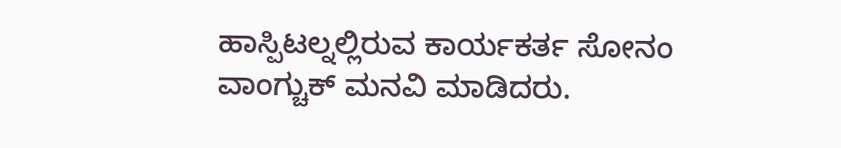ಹಾಸ್ಪಿಟಲ್ನಲ್ಲಿರುವ ಕಾರ್ಯಕರ್ತ ಸೋನಂ ವಾಂಗ್ಚುಕ್ ಮನವಿ ಮಾಡಿದರು.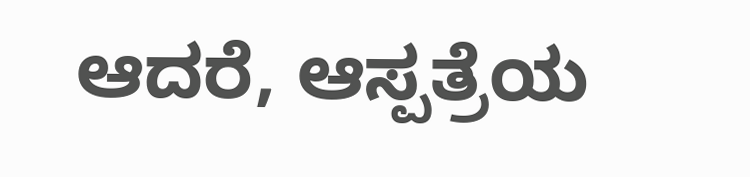ಆದರೆ, ಆಸ್ಪತ್ರೆಯ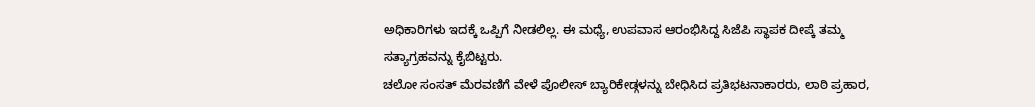ಅಧಿಕಾರಿಗಳು ಇದಕ್ಕೆ ಒಪ್ಪಿಗೆ ನೀಡಲಿಲ್ಲ. ಈ ಮಧ್ಯೆ, ಉಪವಾಸ ಆರಂಭಿಸಿದ್ದ ಸಿಜೆಪಿ ಸ್ಥಾಪಕ ದೀಪ್ಕೆ ತಮ್ಮ ಸತ್ಯಾಗ್ರಹವನ್ನು ಕೈಬಿಟ್ಟರು.
ಚಲೋ ಸಂಸತ್ ಮೆರವಣಿಗೆ ವೇಳೆ ಪೊಲೀಸ್ ಬ್ಯಾರಿಕೇಡ್ಗಳನ್ನು ಬೇಧಿಸಿದ ಪ್ರತಿಭಟನಾಕಾರರು, ಲಾಠಿ ಪ್ರಹಾರ,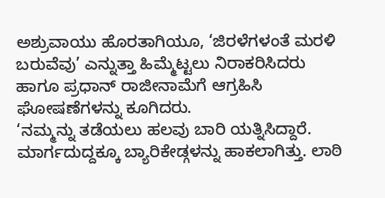ಅಶ್ರುವಾಯು ಹೊರತಾಗಿಯೂ, ‘ಜಿರಳೆಗಳಂತೆ ಮರಳಿ ಬರುವೆವು’ ಎನ್ನುತ್ತಾ ಹಿಮ್ಮೆಟ್ಟಲು ನಿರಾಕರಿಸಿದರು ಹಾಗೂ ಪ್ರಧಾನ್ ರಾಜೀನಾಮೆಗೆ ಆಗ್ರಹಿಸಿ ಘೋಷಣೆಗಳನ್ನು ಕೂಗಿದರು.
‘ನಮ್ಮನ್ನು ತಡೆಯಲು ಹಲವು ಬಾರಿ ಯತ್ನಿಸಿದ್ದಾರೆ. ಮಾರ್ಗದುದ್ದಕ್ಕೂ ಬ್ಯಾರಿಕೇಡ್ಗಳನ್ನು ಹಾಕಲಾಗಿತ್ತು. ಲಾಠಿ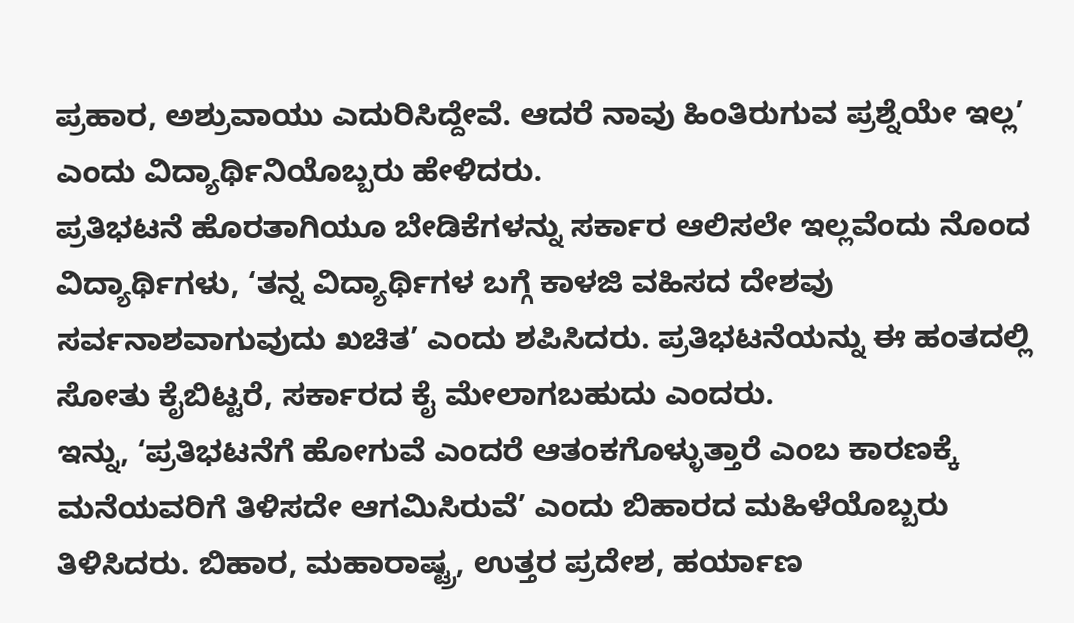ಪ್ರಹಾರ, ಅಶ್ರುವಾಯು ಎದುರಿಸಿದ್ದೇವೆ. ಆದರೆ ನಾವು ಹಿಂತಿರುಗುವ ಪ್ರಶ್ನೆಯೇ ಇಲ್ಲ’ ಎಂದು ವಿದ್ಯಾರ್ಥಿನಿಯೊಬ್ಬರು ಹೇಳಿದರು.
ಪ್ರತಿಭಟನೆ ಹೊರತಾಗಿಯೂ ಬೇಡಿಕೆಗಳನ್ನು ಸರ್ಕಾರ ಆಲಿಸಲೇ ಇಲ್ಲವೆಂದು ನೊಂದ ವಿದ್ಯಾರ್ಥಿಗಳು, ‘ತನ್ನ ವಿದ್ಯಾರ್ಥಿಗಳ ಬಗ್ಗೆ ಕಾಳಜಿ ವಹಿಸದ ದೇಶವು ಸರ್ವನಾಶವಾಗುವುದು ಖಚಿತ’ ಎಂದು ಶಪಿಸಿದರು. ಪ್ರತಿಭಟನೆಯನ್ನು ಈ ಹಂತದಲ್ಲಿ ಸೋತು ಕೈಬಿಟ್ಟರೆ, ಸರ್ಕಾರದ ಕೈ ಮೇಲಾಗಬಹುದು ಎಂದರು.
ಇನ್ನು, ‘ಪ್ರತಿಭಟನೆಗೆ ಹೋಗುವೆ ಎಂದರೆ ಆತಂಕಗೊಳ್ಳುತ್ತಾರೆ ಎಂಬ ಕಾರಣಕ್ಕೆ ಮನೆಯವರಿಗೆ ತಿಳಿಸದೇ ಆಗಮಿಸಿರುವೆ’ ಎಂದು ಬಿಹಾರದ ಮಹಿಳೆಯೊಬ್ಬರು ತಿಳಿಸಿದರು. ಬಿಹಾರ, ಮಹಾರಾಷ್ಟ್ರ, ಉತ್ತರ ಪ್ರದೇಶ, ಹರ್ಯಾಣ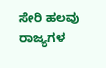ಸೇರಿ ಹಲವು ರಾಜ್ಯಗಳ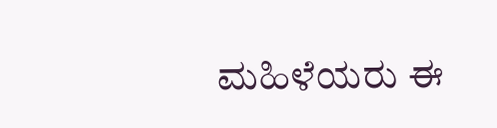ಮಹಿಳೆಯರು ಈ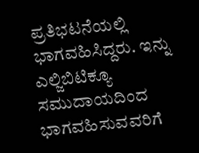ಪ್ರತಿಭಟನೆಯಲ್ಲಿ ಭಾಗವಹಿಸಿದ್ದರು. ಇನ್ನು ಎಲ್ಜಿಬಿಟಿಕ್ಯೂ ಸಮುದಾಯದಿಂದ ಭಾಗವಹಿಸುವವರಿಗೆ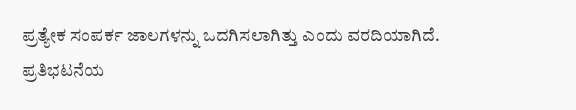ಪ್ರತ್ಯೇಕ ಸಂಪರ್ಕ ಜಾಲಗಳನ್ನು ಒದಗಿಸಲಾಗಿತ್ತು ಎಂದು ವರದಿಯಾಗಿದೆ.
ಪ್ರತಿಭಟನೆಯ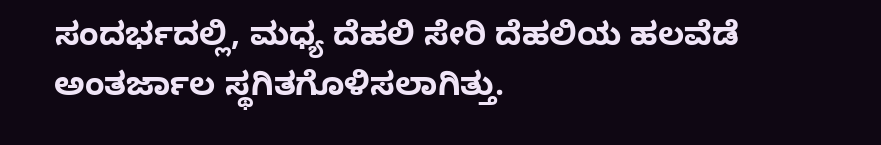ಸಂದರ್ಭದಲ್ಲಿ, ಮಧ್ಯ ದೆಹಲಿ ಸೇರಿ ದೆಹಲಿಯ ಹಲವೆಡೆ ಅಂತರ್ಜಾಲ ಸ್ಥಗಿತಗೊಳಿಸಲಾಗಿತ್ತು.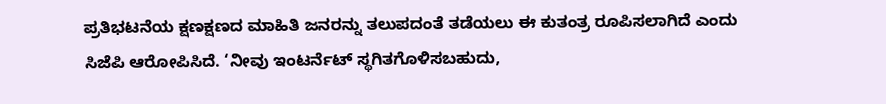ಪ್ರತಿಭಟನೆಯ ಕ್ಷಣಕ್ಷಣದ ಮಾಹಿತಿ ಜನರನ್ನು ತಲುಪದಂತೆ ತಡೆಯಲು ಈ ಕುತಂತ್ರ ರೂಪಿಸಲಾಗಿದೆ ಎಂದು ಸಿಜೆಪಿ ಆರೋಪಿಸಿದೆ. ‘ನೀವು ಇಂಟರ್ನೆಟ್ ಸ್ಥಗಿತಗೊಳಿಸಬಹುದು,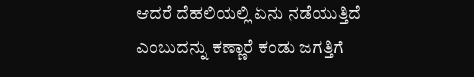ಆದರೆ ದೆಹಲಿಯಲ್ಲಿ ಏನು ನಡೆಯುತ್ತಿದೆ ಎಂಬುದನ್ನು ಕಣ್ಣಾರೆ ಕಂಡು ಜಗತ್ತಿಗೆ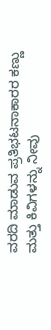ವರದಿ ಮಾಡುವ ಪ್ರತಿಭಟನಾಕಾರರ ಕಣ್ಣು ಮತ್ತು ಕಿವಿಗಳನ್ನು ನೀವು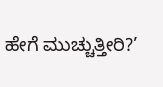ಹೇಗೆ ಮುಚ್ಚುತ್ತೀರಿ?’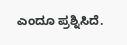ಎಂದೂ ಪ್ರಶ್ನಿಸಿದೆ.